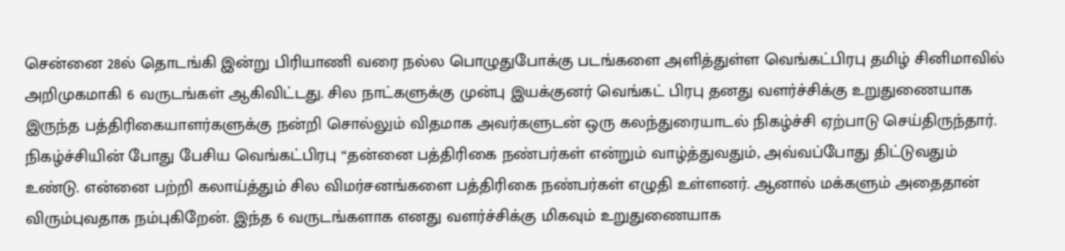சென்னை 28ல் தொடங்கி இன்று பிரியாணி வரை நல்ல பொழுதுபோக்கு படங்களை அளித்துள்ள வெங்கட்பிரபு தமிழ் சினிமாவில் அறிமுகமாகி 6 வருடங்கள் ஆகிவிட்டது. சில நாட்களுக்கு முன்பு இயக்குனர் வெங்கட் பிரபு தனது வளர்ச்சிக்கு உறுதுணையாக இருந்த பத்திரிகையாளர்களுக்கு நன்றி சொல்லும் விதமாக அவர்களுடன் ஒரு கலந்துரையாடல் நிகழ்ச்சி ஏற்பாடு செய்திருந்தார்.
நிகழ்ச்சியின் போது பேசிய வெங்கட்பிரபு “தன்னை பத்திரிகை நண்பர்கள் என்றும் வாழ்த்துவதும், அவ்வப்போது திட்டுவதும் உண்டு. என்னை பற்றி கலாய்த்தும் சில விமர்சனங்களை பத்திரிகை நண்பர்கள் எழுதி உள்ளனர். ஆனால் மக்களும் அதைதான் விரும்புவதாக நம்புகிறேன். இந்த 6 வருடங்களாக எனது வளர்ச்சிக்கு மிகவும் உறுதுணையாக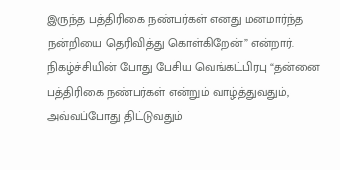இருந்த பத்திரிகை நண்பர்கள் எனது மனமார்ந்த நன்றியை தெரிவித்து கொள்கிறேன்” என்றார்.
நிகழ்ச்சியின் போது பேசிய வெங்கட்பிரபு “தன்னை பத்திரிகை நண்பர்கள் என்றும் வாழ்த்துவதும், அவ்வப்போது திட்டுவதும்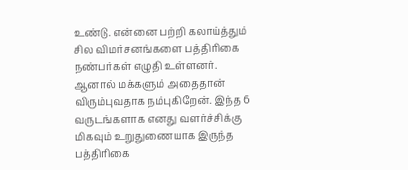உண்டு. என்னை பற்றி கலாய்த்தும் சில விமர்சனங்களை பத்திரிகை நண்பர்கள் எழுதி உள்ளனர். ஆனால் மக்களும் அதைதான் விரும்புவதாக நம்புகிறேன். இந்த 6 வருடங்களாக எனது வளர்ச்சிக்கு மிகவும் உறுதுணையாக இருந்த பத்திரிகை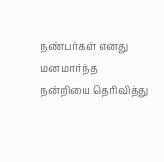நண்பர்கள் எனது மனமார்ந்த நன்றியை தெரிவித்து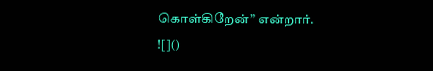கொள்கிறேன்” என்றார்.
![]()